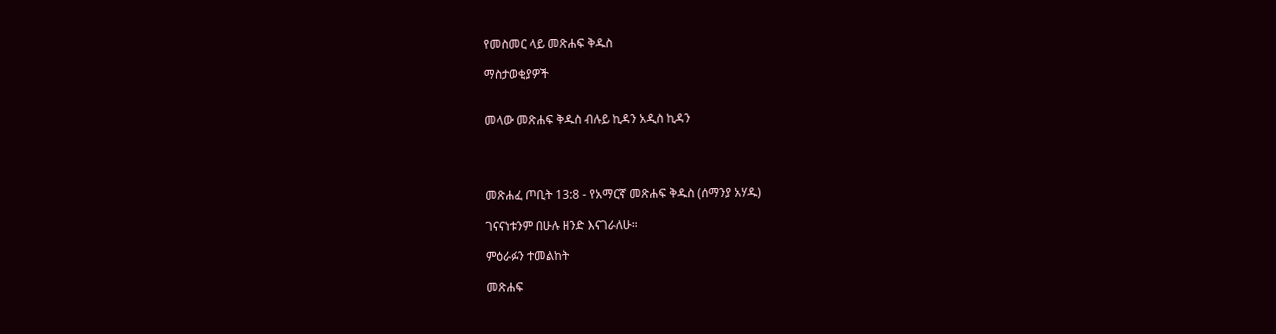የመስመር ላይ መጽሐፍ ቅዱስ

ማስታወቂያዎች


መላው መጽሐፍ ቅዱስ ብሉይ ኪዳን አዲስ ኪዳን




መጽሐፈ ጦቢት 13:8 - የአማርኛ መጽሐፍ ቅዱስ (ሰማንያ አሃዱ)

ገናናነቱንም በሁሉ ዘንድ እናገራለሁ።

ምዕራፉን ተመልከት

መጽሐፍ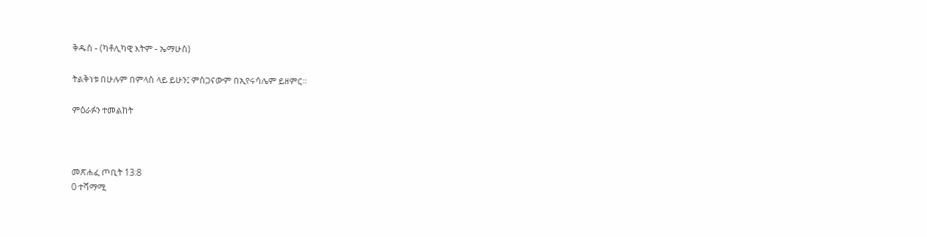ቅዱስ - (ካቶሊካዊ እትም - ኤማሁስ)

ትልቅነቱ በሁሉም በምላስ ላይ ይሁን፤ ምስጋናውም በኢየሩሳሌም ይዘምር።

ምዕራፉን ተመልከት



መጽሐፈ ጦቢት 13:8
0 ተሻማሚ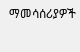ማመሳሰሪያዎች